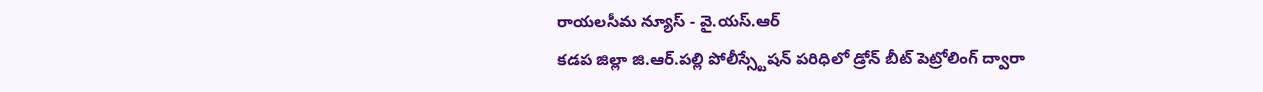రాయలసీమ న్యూస్ - వై.యస్.ఆర్
కడప జిల్లా జి.ఆర్.పల్లి పోలీస్స్టేషన్ పరిధిలో డ్రోన్ బీట్ పెట్రోలింగ్ ద్వారా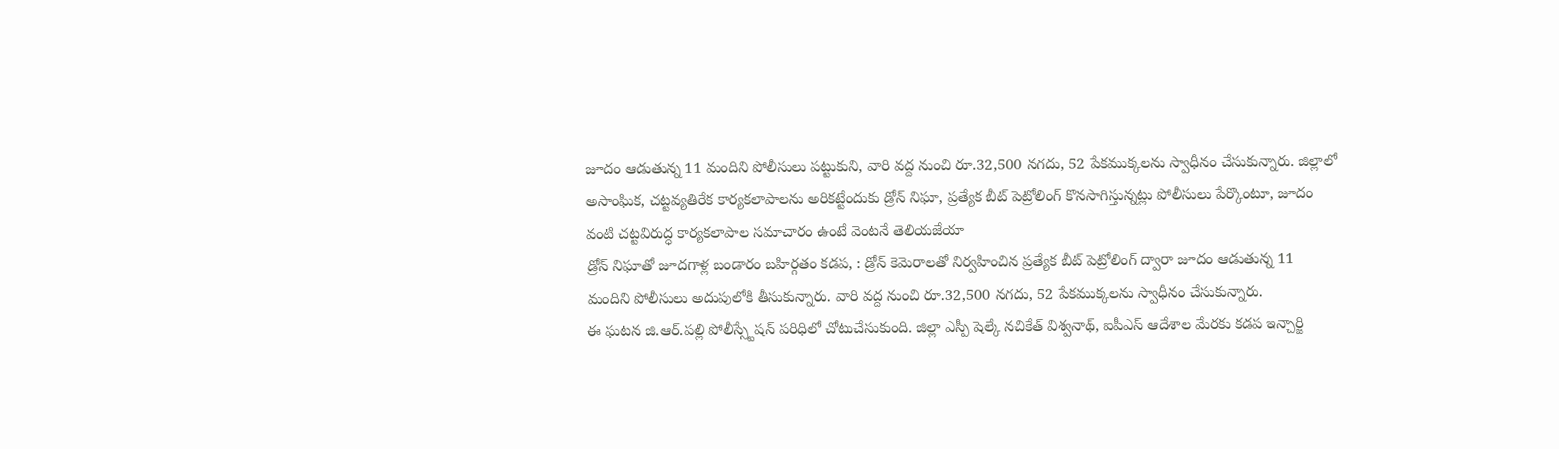జూదం ఆడుతున్న 11 మందిని పోలీసులు పట్టుకుని, వారి వద్ద నుంచి రూ.32,500 నగదు, 52 పేకముక్కలను స్వాధీనం చేసుకున్నారు. జిల్లాలో అసాంఘిక, చట్టవ్యతిరేక కార్యకలాపాలను అరికట్టేందుకు డ్రోన్ నిఘా, ప్రత్యేక బీట్ పెట్రోలింగ్ కొనసాగిస్తున్నట్లు పోలీసులు పేర్కొంటూ, జూదం వంటి చట్టవిరుద్ధ కార్యకలాపాల సమాచారం ఉంటే వెంటనే తెలియజేయా
డ్రోన్ నిఘాతో జూదగాళ్ల బండారం బహిర్గతం కడప, : డ్రోన్ కెమెరాలతో నిర్వహించిన ప్రత్యేక బీట్ పెట్రోలింగ్ ద్వారా జూదం ఆడుతున్న 11 మందిని పోలీసులు అదుపులోకి తీసుకున్నారు. వారి వద్ద నుంచి రూ.32,500 నగదు, 52 పేకముక్కలను స్వాధీనం చేసుకున్నారు.
ఈ ఘటన జి.ఆర్.పల్లి పోలీస్స్టేషన్ పరిధిలో చోటుచేసుకుంది. జిల్లా ఎస్పీ షెల్కే నచికేత్ విశ్వనాథ్, ఐపీఎస్ ఆదేశాల మేరకు కడప ఇన్చార్జి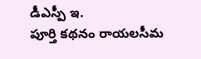డీఎస్పీ ఇ.
పూర్తి కథనం రాయలసీమ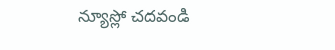న్యూస్లో చదవండి